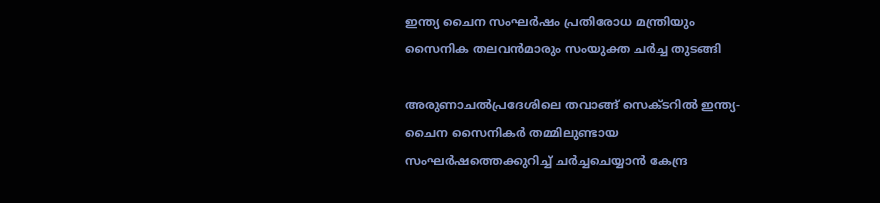ഇന്ത്യ ചൈന സംഘർഷം പ്രതിരോധ മന്ത്രിയും സൈനിക തലവൻമാരും സംയുക്ത ചർച്ച തുടങ്ങി

അരുണാചല്‍പ്രദേശിലെ തവാങ്ങ് സെക്ടറില്‍ ഇന്ത്യ-ചൈന സൈനികര്‍ തമ്മിലുണ്ടായ സംഘര്‍ഷത്തെക്കുറിച്ച് ചര്‍ച്ചചെയ്യാന്‍ കേന്ദ്ര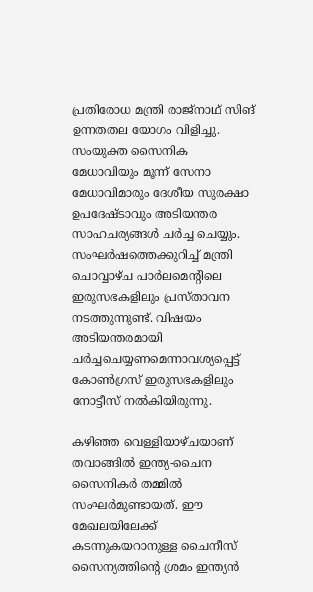പ്രതിരോധ മന്ത്രി രാജ്‌നാഥ് സിങ് ഉന്നതതല യോഗം വിളിച്ചു. സംയുക്ത സൈനിക മേധാവിയും മൂന്ന് സേനാ മേധാവിമാരും ദേശീയ സുരക്ഷാ ഉപദേഷ്ടാവും അടിയന്തര സാഹചര്യങ്ങൾ ചർച്ച ചെയ്യും. സംഘര്‍ഷത്തെക്കുറിച്ച് മന്ത്രി ചൊവ്വാഴ്ച പാര്‍ലമെന്റിലെ ഇരുസഭകളിലും പ്രസ്താവന നടത്തുന്നുണ്ട്. വിഷയം അടിയന്തരമായി ചര്‍ച്ചചെയ്യണമെന്നാവശ്യപ്പെട്ട് കോണ്‍ഗ്രസ് ഇരുസഭകളിലും നോട്ടീസ് നല്‍കിയിരുന്നു.

കഴിഞ്ഞ വെള്ളിയാഴ്ചയാണ് തവാങ്ങില്‍ ഇന്ത്യ-ചൈന സൈനികര്‍ തമ്മില്‍ സംഘര്‍മുണ്ടായത്. ഈ മേഖലയിലേക്ക് കടന്നുകയറാനുള്ള ചൈനീസ് സൈന്യത്തിന്റെ ശ്രമം ഇന്ത്യന്‍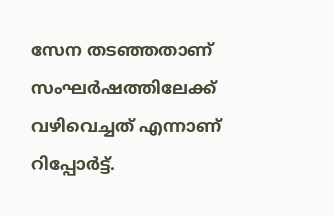സേന തടഞ്ഞതാണ് സംഘര്‍ഷത്തിലേക്ക് വഴിവെച്ചത് എന്നാണ് റിപ്പോർട്ട്.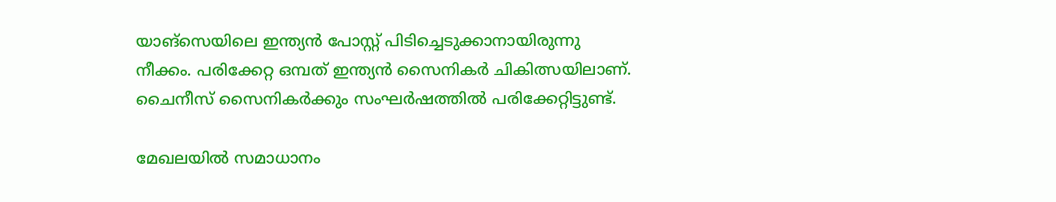യാങ്സെയിലെ ഇന്ത്യന്‍ പോസ്റ്റ് പിടിച്ചെടുക്കാനായിരുന്നു നീക്കം. പരിക്കേറ്റ ഒമ്പത് ഇന്ത്യന്‍ സൈനികര്‍ ചികിത്സയിലാണ്. ചൈനീസ് സൈനികര്‍ക്കും സംഘര്‍ഷത്തില്‍ പരിക്കേറ്റിട്ടുണ്ട്.

മേഖലയില്‍ സമാധാനം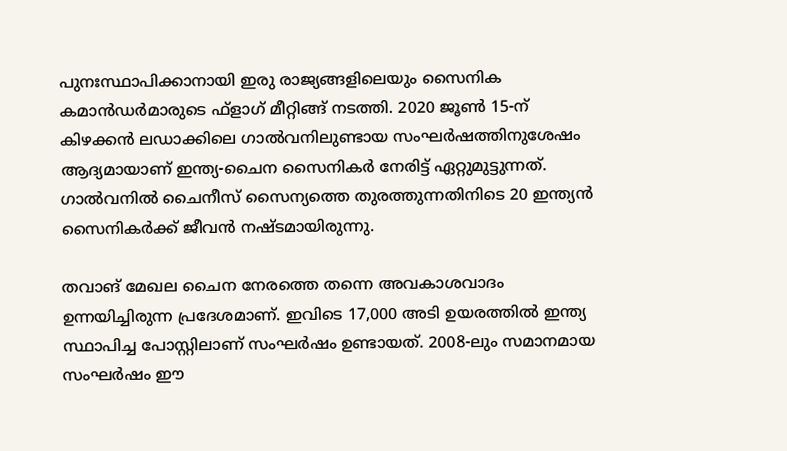പുനഃസ്ഥാപിക്കാനായി ഇരു രാജ്യങ്ങളിലെയും സൈനിക കമാന്‍ഡര്‍മാരുടെ ഫ്‌ളാഗ് മീറ്റിങ്ങ് നടത്തി. 2020 ജൂണ്‍ 15-ന് കിഴക്കന്‍ ലഡാക്കിലെ ഗാല്‍വനിലുണ്ടായ സംഘര്‍ഷത്തിനുശേഷം ആദ്യമായാണ് ഇന്ത്യ-ചൈന സൈനികര്‍ നേരിട്ട് ഏറ്റുമുട്ടുന്നത്. ഗാല്‍വനില്‍ ചൈനീസ് സൈന്യത്തെ തുരത്തുന്നതിനിടെ 20 ഇന്ത്യന്‍ സൈനികര്‍ക്ക് ജീവൻ നഷ്ടമായിരുന്നു.

തവാങ് മേഖല ചൈന നേരത്തെ തന്നെ അവകാശവാദം ഉന്നയിച്ചിരുന്ന പ്രദേശമാണ്. ഇവിടെ 17,000 അടി ഉയരത്തില്‍ ഇന്ത്യ സ്ഥാപിച്ച പോസ്റ്റിലാണ് സംഘർഷം ഉണ്ടായത്. 2008-ലും സമാനമായ സംഘര്‍ഷം ഈ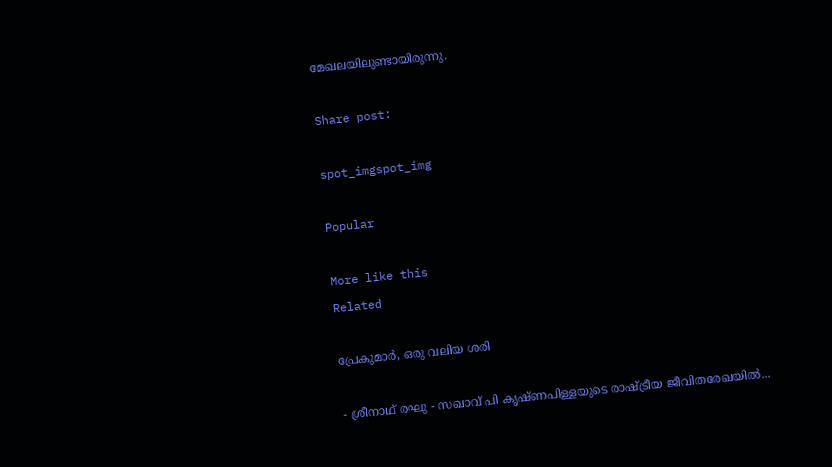മേഖലയിലുണ്ടായിരുന്നു.

Share post:

spot_imgspot_img

Popular

More like this
Related

പ്രേകുമാർ, ഒരു വലിയ ശരി

- ശ്രീനാഥ് രഘു - സഖാവ് പി കൃഷ്ണപിള്ളയുടെ രാഷ്ട്രീയ ജീവിതരേഖയിൽ...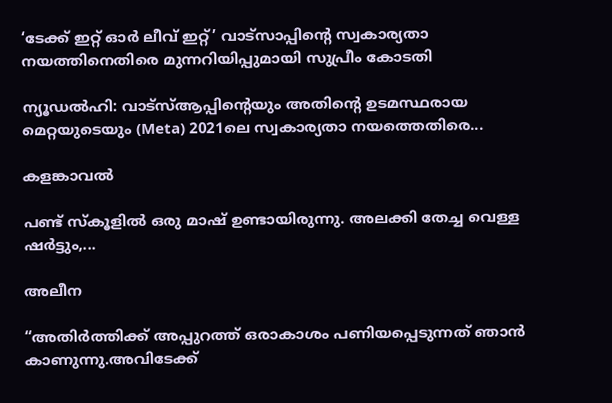‘ടേക്ക് ഇറ്റ് ഓർ ലീവ് ഇറ്റ്’ വാട്സാപ്പിന്റെ സ്വകാര്യതാ നയത്തിനെതിരെ മുന്നറിയിപ്പുമായി സുപ്രീം കോടതി

ന്യൂഡൽഹി: വാട്‌സ്ആപ്പിന്റെയും അതിന്റെ ഉടമസ്ഥരായ മെറ്റയുടെയും (Meta) 2021ലെ സ്വകാര്യതാ നയത്തെതിരെ...

കളങ്കാവൽ

പണ്ട് സ്കൂളിൽ ഒരു മാഷ് ഉണ്ടായിരുന്നു. അലക്കി തേച്ച വെള്ള ഷർട്ടും,...

അലീന

“അതിര്‍ത്തിക്ക് അപ്പുറത്ത് ഒരാകാശം പണിയപ്പെടുന്നത് ഞാന്‍ കാണുന്നു.അവിടേക്ക്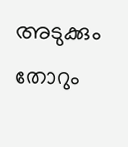അടുക്കും തോറും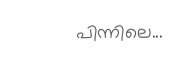പിന്നിലെ...